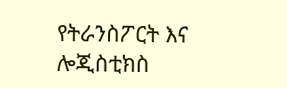የትራንስፖርት እና ሎጂስቲክስ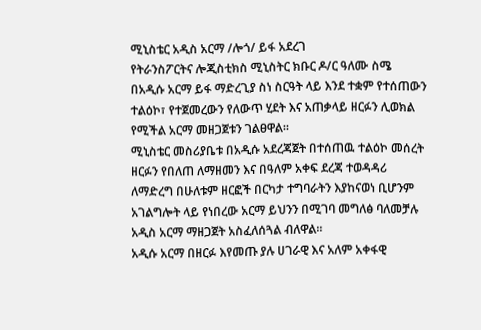ሚኒስቴር አዲስ አርማ /ሎጎ/ ይፋ አደረገ
የትራንስፖርትና ሎጂስቲክስ ሚኒስትር ክቡር ዶ/ር ዓለሙ ስሜ በአዲሱ አርማ ይፋ ማድረጊያ ስነ ስርዓት ላይ እንደ ተቋም የተሰጠውን ተልዕኮ፣ የተጀመረውን የለውጥ ሂደት እና አጠቃላይ ዘርፉን ሊወክል የሚችል አርማ መዘጋጀቱን ገልፀዋል።
ሚኒስቴር መስሪያቤቱ በአዲሱ አደረጃጀት በተሰጠዉ ተልዕኮ መሰረት ዘርፉን የበለጠ ለማዘመን እና በዓለም አቀፍ ደረጃ ተወዳዳሪ ለማድረግ በሁለቱም ዘርፎች በርካታ ተግባራትን እያከናወነ ቢሆንም አገልግሎት ላይ የነበረው አርማ ይህንን በሚገባ መግለፅ ባለመቻሉ አዲስ አርማ ማዘጋጀት አስፈለሰጓል ብለዋል።
አዲሱ አርማ በዘርፉ እየመጡ ያሉ ሀገራዊ እና አለም አቀፋዊ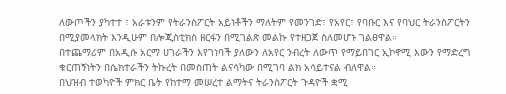ለውጦችን ያካተተ ፣ አራቱንም የትራንስፖርት አይነቶችን ማለትም የመንገድ፣ የአየር፣ የባቡር እና የባህር ትራንስፖርትን በሚያመላክት እንዲሁም በሎጂስቲክስ ዘርፋን በሚገልጽ መልኩ የተዘጋጀ ስለመሆኑ ገልፀዋል።
በተጨማሪም በአዲሱ አርማ ሀገራችን እየገነባች ያለውን ለአየር ንብረት ለውጥ የማይበገር ኢኮኖሚ እውን የማድረግ ቁርጠኝነትን በሴክተራችን ትኩረት በመስጠት ልናሳካው በሚገባ ልክ አሳይተናል ብለዋል።
በህዝብ ተወካዮች ምክር ቤት የከተማ መሠረተ ልማትና ትራንስፖርት ጉዳዮች ቋሚ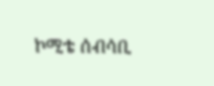ኮሚቴ ሰብሳቢ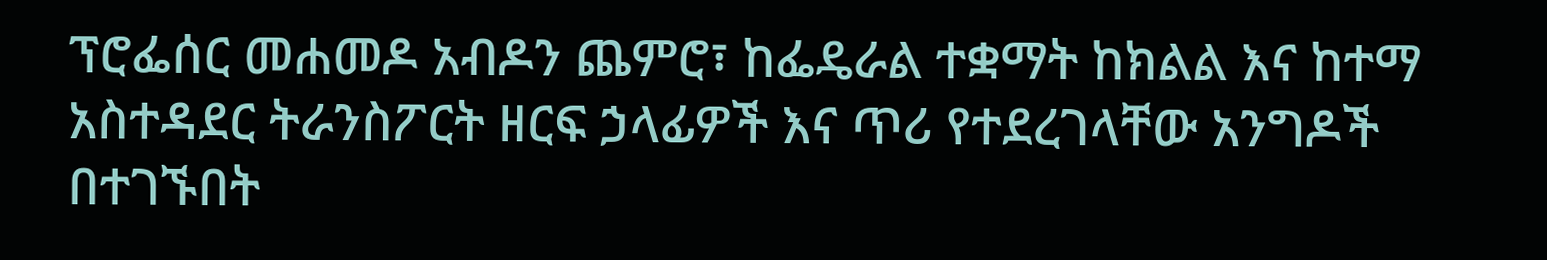ፕሮፌሰር መሐመዶ አብዶን ጨምሮ፣ ከፌዴራል ተቋማት ከክልል እና ከተማ አስተዳደር ትራንስፖርት ዘርፍ ኃላፊዎች እና ጥሪ የተደረገላቸው አንግዶች በተገኙበት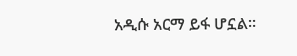አዲሱ አርማ ይፋ ሆኗል።